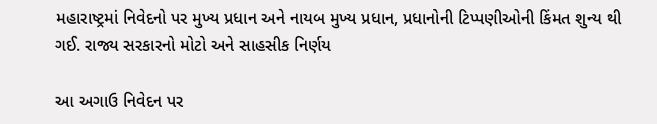મહારાષ્ટ્રમાં નિવેદનો પર મુખ્ય પ્રધાન અને નાયબ મુખ્ય પ્રધાન, પ્રધાનોની ટિપ્પણીઓની કિંમત શુન્ય થી ગઈ. રાજ્ય સરકારનો મોટો અને સાહસીક નિર્ણય

આ અગાઉ નિવેદન પર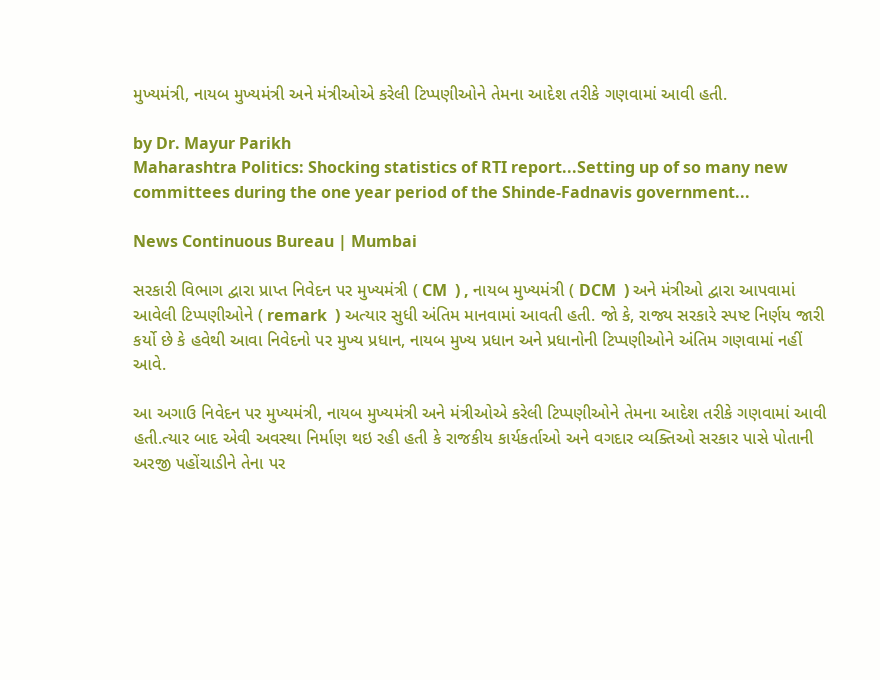મુખ્યમંત્રી, નાયબ મુખ્યમંત્રી અને મંત્રીઓએ કરેલી ટિપ્પણીઓને તેમના આદેશ તરીકે ગણવામાં આવી હતી.

by Dr. Mayur Parikh
Maharashtra Politics: Shocking statistics of RTI report...Setting up of so many new committees during the one year period of the Shinde-Fadnavis government...

News Continuous Bureau | Mumbai

સરકારી વિભાગ દ્વારા પ્રાપ્ત નિવેદન પર મુખ્યમંત્રી ( CM  ) , નાયબ મુખ્યમંત્રી ( DCM  ) અને મંત્રીઓ દ્વારા આપવામાં આવેલી ટિપ્પણીઓને ( remark  ) અત્યાર સુધી અંતિમ માનવામાં આવતી હતી. જો કે, રાજ્ય સરકારે સ્પષ્ટ નિર્ણય જારી કર્યો છે કે હવેથી આવા નિવેદનો પર મુખ્ય પ્રધાન, નાયબ મુખ્ય પ્રધાન અને પ્રધાનોની ટિપ્પણીઓને અંતિમ ગણવામાં નહીં આવે.

આ અગાઉ નિવેદન પર મુખ્યમંત્રી, નાયબ મુખ્યમંત્રી અને મંત્રીઓએ કરેલી ટિપ્પણીઓને તેમના આદેશ તરીકે ગણવામાં આવી હતી.ત્યાર બાદ એવી અવસ્થા નિર્માણ થઇ રહી હતી કે રાજકીય કાર્યકર્તાઓ અને વગદાર વ્યક્તિઓ સરકાર પાસે પોતાની અરજી પહોંચાડીને તેના પર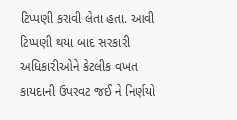ટિપ્પણી કરાવી લેતા હતા. આવી ટિપ્પણી થયા બાદ સરકારી અધિકારીઓને કેટલીક વખત કાયદાની ઉપરવટ જઈ ને નિર્ણયો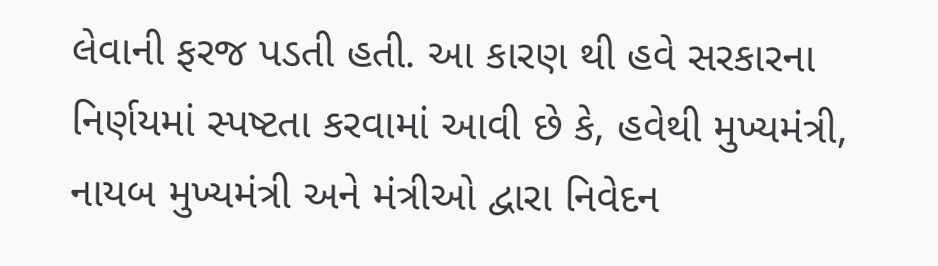લેવાની ફરજ પડતી હતી. આ કારણ થી હવે સરકારના નિર્ણયમાં સ્પષ્ટતા કરવામાં આવી છે કે, હવેથી મુખ્યમંત્રી, નાયબ મુખ્યમંત્રી અને મંત્રીઓ દ્વારા નિવેદન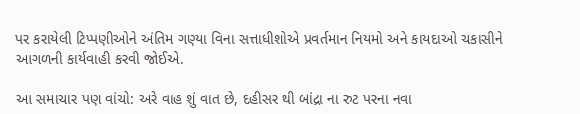પર કરાયેલી ટિપ્પણીઓને અંતિમ ગણ્યા વિના સત્તાધીશોએ પ્રવર્તમાન નિયમો અને કાયદાઓ ચકાસીને આગળની કાર્યવાહી કરવી જોઈએ.

આ સમાચાર પણ વાંચો: અરે વાહ શું વાત છે, દહીસર થી બાંદ્રા ના રુટ પરના નવા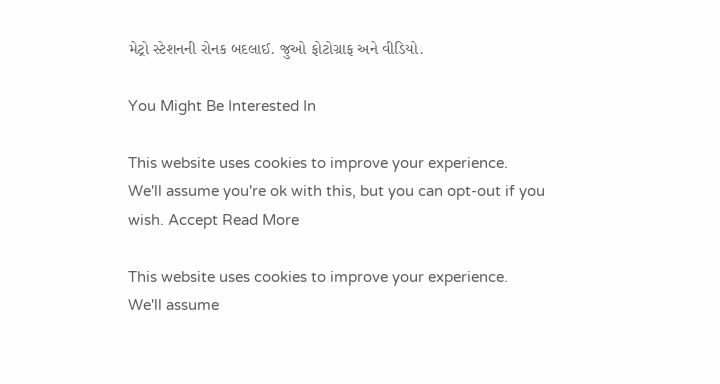મેટ્રો સ્ટેશનની રોનક બદલાઈ. જુઓ ફોટોગ્રાફ અને વીડિયો.

You Might Be Interested In

This website uses cookies to improve your experience. We'll assume you're ok with this, but you can opt-out if you wish. Accept Read More

This website uses cookies to improve your experience. We'll assume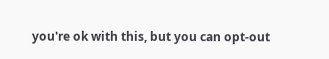you're ok with this, but you can opt-out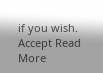if you wish. Accept Read More